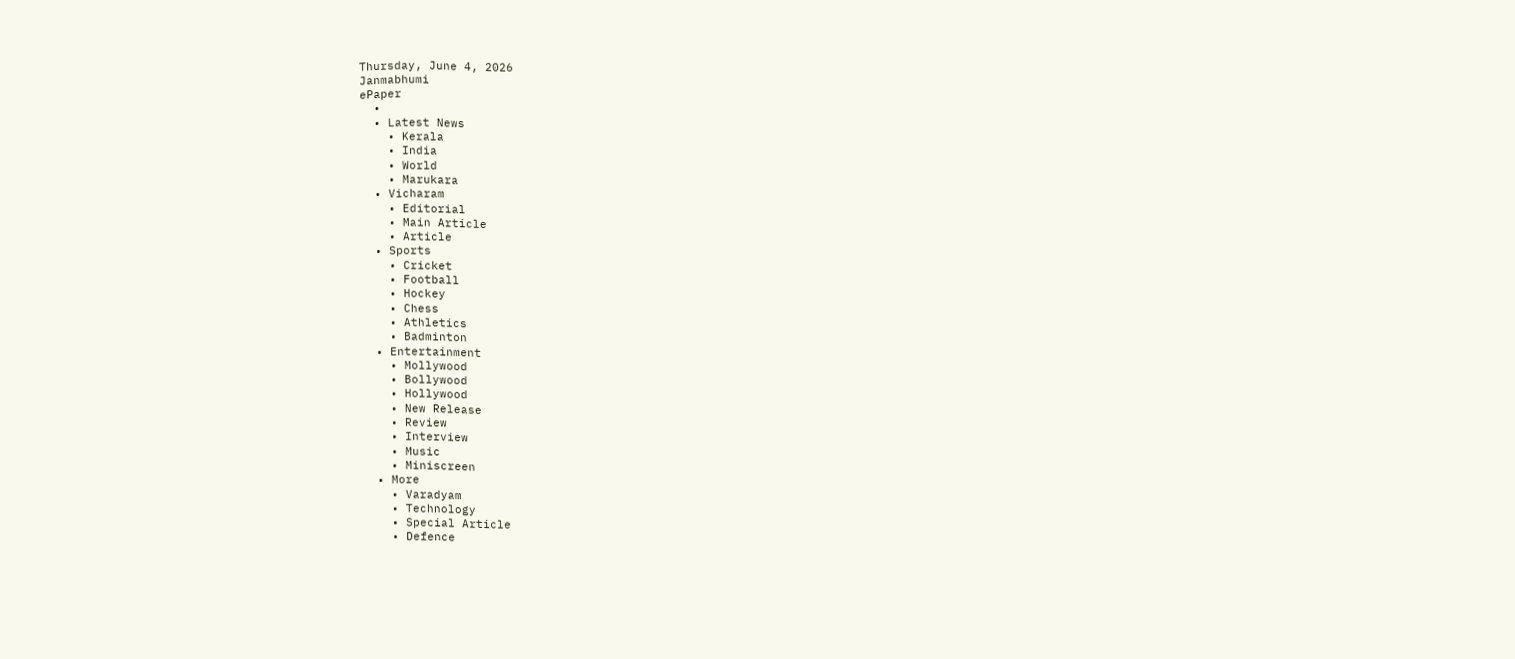Thursday, June 4, 2026
Janmabhumi
ePaper
  •
  • Latest News
    • Kerala
    • India
    • World
    • Marukara
  • Vicharam
    • Editorial
    • Main Article
    • Article
  • Sports
    • Cricket
    • Football
    • Hockey
    • Chess
    • Athletics
    • Badminton
  • Entertainment
    • Mollywood
    • Bollywood
    • Hollywood
    • New Release
    • Review
    • Interview
    • Music
    • Miniscreen
  • More
    • Varadyam
    • Technology
    • Special Article
    • Defence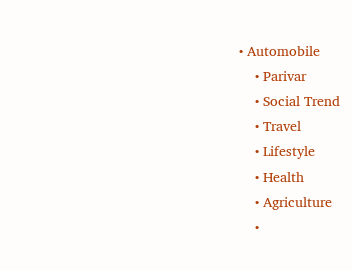• Automobile
    • Parivar
    • Social Trend
    • Travel
    • Lifestyle
    • Health
    • Agriculture
    •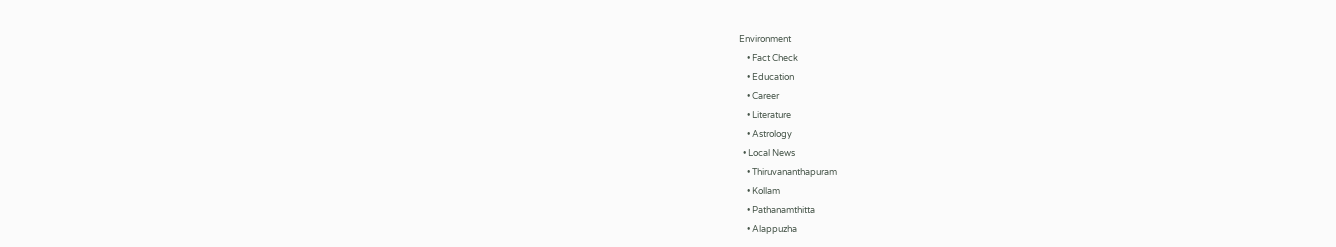Environment
    • Fact Check
    • Education
    • Career
    • Literature
    • Astrology
  • Local News
    • Thiruvananthapuram
    • Kollam
    • Pathanamthitta
    • Alappuzha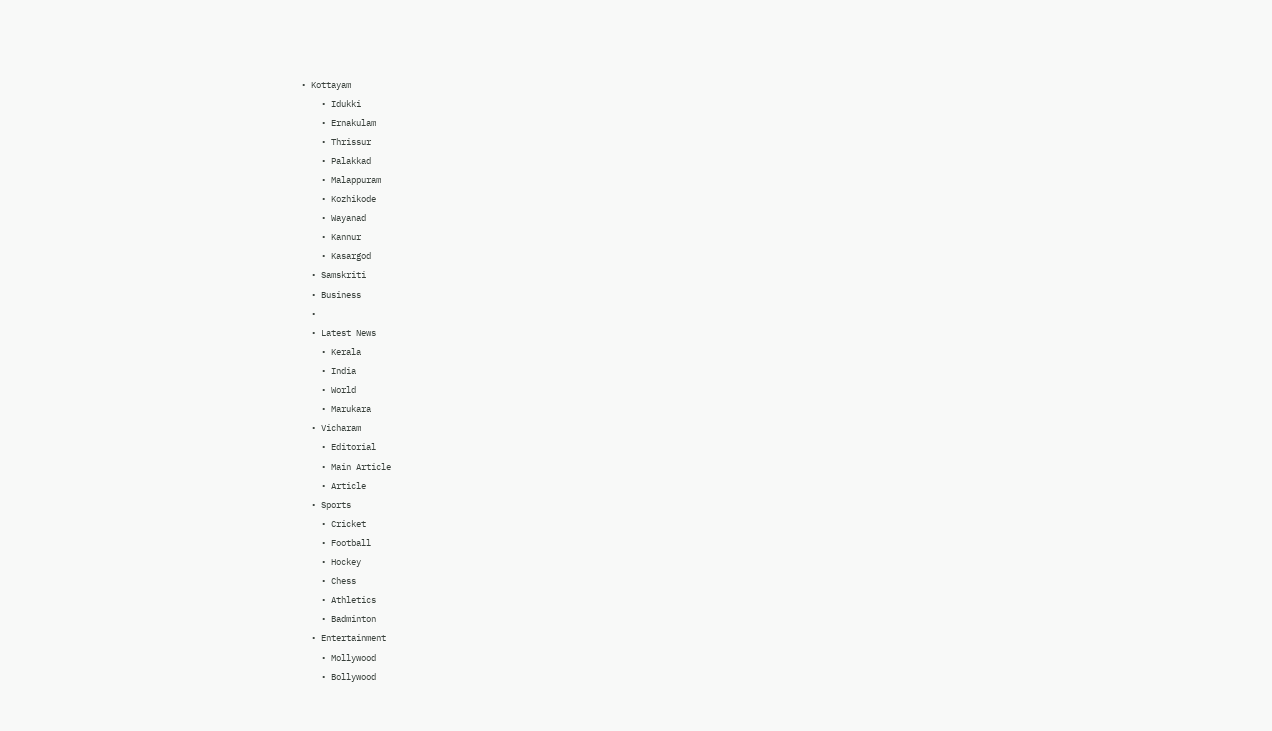• Kottayam
    • Idukki
    • Ernakulam
    • Thrissur
    • Palakkad
    • Malappuram
    • Kozhikode
    • Wayanad
    • Kannur
    • Kasargod
  • Samskriti
  • Business
  •
  • Latest News
    • Kerala
    • India
    • World
    • Marukara
  • Vicharam
    • Editorial
    • Main Article
    • Article
  • Sports
    • Cricket
    • Football
    • Hockey
    • Chess
    • Athletics
    • Badminton
  • Entertainment
    • Mollywood
    • Bollywood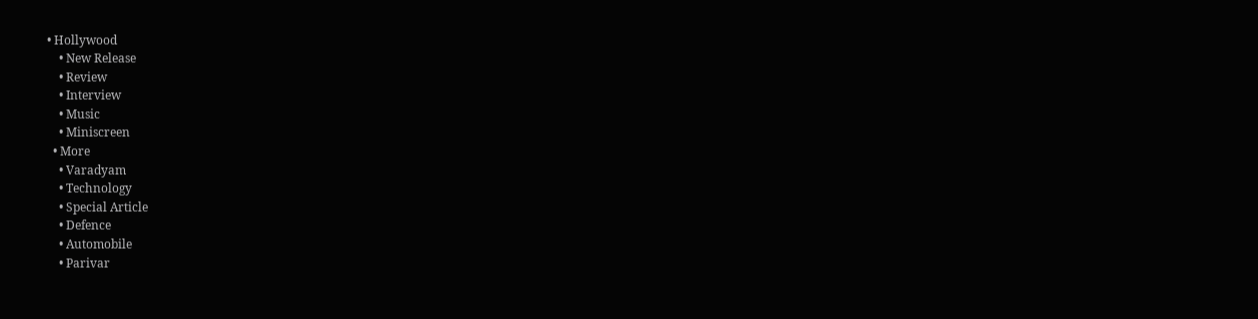• Hollywood
    • New Release
    • Review
    • Interview
    • Music
    • Miniscreen
  • More
    • Varadyam
    • Technology
    • Special Article
    • Defence
    • Automobile
    • Parivar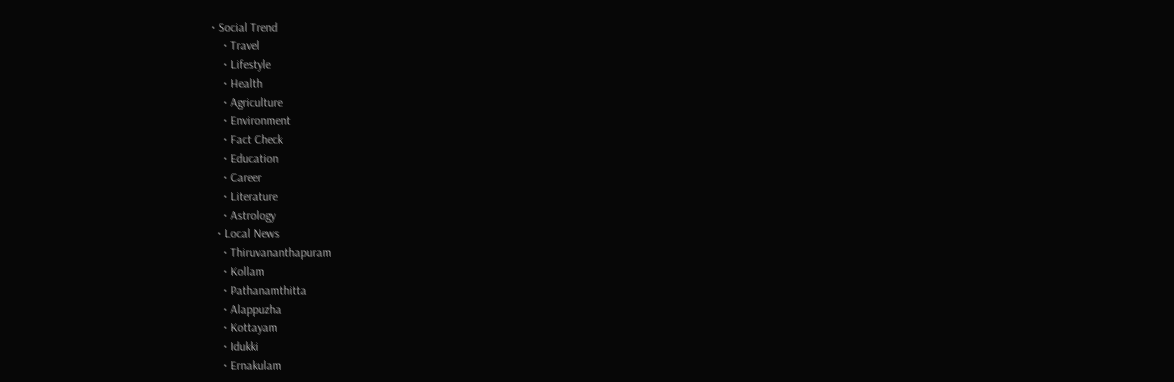• Social Trend
    • Travel
    • Lifestyle
    • Health
    • Agriculture
    • Environment
    • Fact Check
    • Education
    • Career
    • Literature
    • Astrology
  • Local News
    • Thiruvananthapuram
    • Kollam
    • Pathanamthitta
    • Alappuzha
    • Kottayam
    • Idukki
    • Ernakulam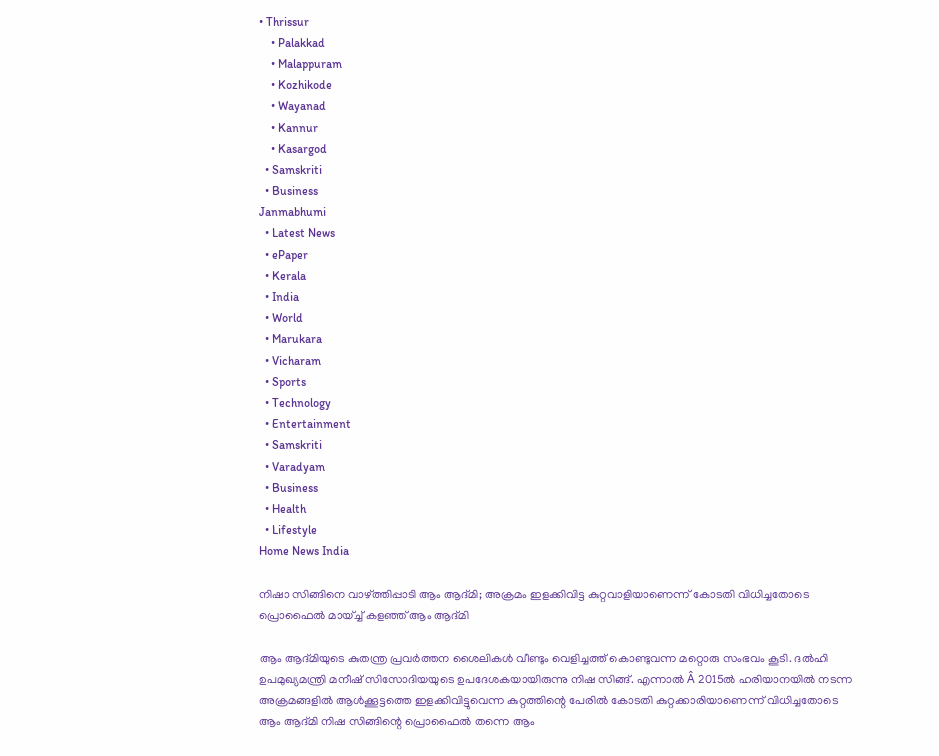• Thrissur
    • Palakkad
    • Malappuram
    • Kozhikode
    • Wayanad
    • Kannur
    • Kasargod
  • Samskriti
  • Business
Janmabhumi
  • Latest News
  • ePaper
  • Kerala
  • India
  • World
  • Marukara
  • Vicharam
  • Sports
  • Technology
  • Entertainment
  • Samskriti
  • Varadyam
  • Business
  • Health
  • Lifestyle
Home News India

നിഷാ സിങ്ങിനെ വാഴ്‌ത്തിപ്പാടി ആം ആദ്മി; അക്രമം ഇളക്കിവിട്ട കുറ്റവാളിയാണെന്ന് കോടതി വിധിച്ചതോടെ പ്രൊഫൈല്‍ മായ്ച്ച് കളഞ്ഞ് ആം ആദ്മി

ആം ആദ്മിയുടെ കുതന്ത്ര പ്രവര്‍ത്തന ശൈലികള്‍ വീണ്ടും വെളിച്ചത്ത് കൊണ്ടുവന്ന മറ്റൊരു സംഭവം കൂടി. ദല്‍ഹി ഉപമുഖ്യമന്ത്രി മനീഷ് സിസോദിയയുടെ ഉപദേശകയായിരുന്നു നിഷ സിങ്ങ്. എന്നാല്‍ Â 2015ല്‍ ഹരിയാനയില്‍ നടന്ന അക്രമങ്ങളില്‍ ആള്‍ക്കൂട്ടത്തെ ഇളക്കിവിട്ടുവെന്ന കുറ്റത്തിന്റെ പേരില്‍ കോടതി കുറ്റക്കാരിയാണെന്ന് വിധിച്ചതോടെ ആം ആദ്മി നിഷ സിങ്ങിന്റെ പ്രൊഫൈല്‍ തന്നെ ആം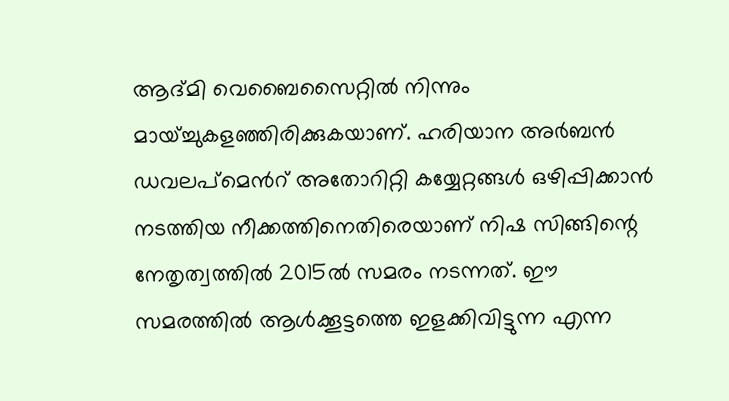ആദ്മി വെബൈസൈറ്റില്‍ നിന്നും മായ്ച്ചുകളഞ്ഞിരിക്കുകയാണ്. ഹരിയാന അര്‍ബന്‍ ഡവലപ്മെന്‍റ് അതോറിറ്റി കയ്യേറ്റങ്ങള്‍ ഒഴിപ്പിക്കാന്‍ നടത്തിയ നീക്കത്തിനെതിരെയാണ് നിഷ സിങ്ങിന്റെ നേതൃത്വത്തില്‍ 2015ല്‍ സമരം നടന്നത്. ഈ സമരത്തില്‍ ആള്‍ക്കൂട്ടത്തെ ഇളക്കിവിട്ടുന്ന എന്ന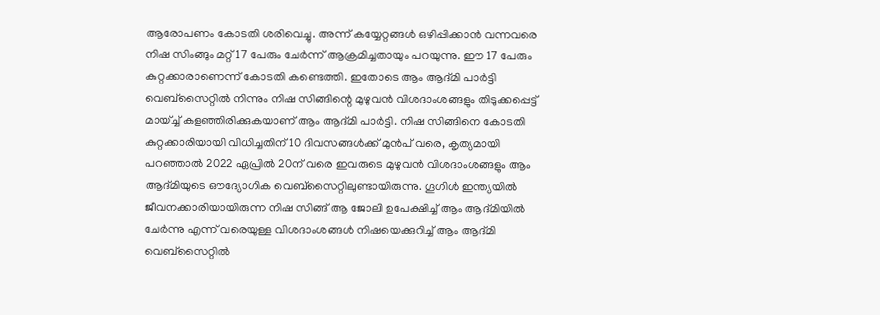ആരോപണം കോടതി ശരിവെച്ചു. അന്ന് കയ്യേറ്റങ്ങള്‍ ഒഴിപ്പിക്കാന്‍ വന്നവരെ നിഷ സിംങ്ങും മറ്റ് 17 പേരും ചേര്‍ന്ന് ആക്രമിച്ചതായും പറയുന്നു. ഈ 17 പേരും കുറ്റക്കാരാണെന്ന് കോടതി കണ്ടെത്തി. ഇതോടെ ആം ആദ്മി പാര്‍ട്ടി വെബ്സൈറ്റില്‍ നിന്നും നിഷ സിങ്ങിന്റെ മുഴുവന്‍ വിശദാംശങ്ങളും തിടുക്കപ്പെട്ട് മായ്ച്ച് കളഞ്ഞിരിക്കുകയാണ് ആം ആദ്മി പാര്‍ട്ടി. നിഷ സിങ്ങിനെ കോടതി കുറ്റക്കാരിയായി വിധിച്ചതിന് 10 ദിവസങ്ങള്‍ക്ക് മുന്‍പ് വരെ, കൃത്യമായി പറഞ്ഞാല്‍ 2022 ഏപ്രില്‍ 20ന് വരെ ഇവരുടെ മുഴുവന്‍ വിശദാംശങ്ങളും ആം ആദ്മിയുടെ ഔദ്യോഗിക വെബ്സൈറ്റിലുണ്ടായിരുന്നു. ഗൂഗിള്‍ ഇന്ത്യയില്‍ ജീവനക്കാരിയായിരുന്ന നിഷ സിങ്ങ് ആ ജോലി ഉപേക്ഷിച്ച് ആം ആദ്മിയില്‍ ചേര്‍ന്നു എന്ന് വരെയുള്ള വിശദാംശങ്ങള്‍ നിഷയെക്കുറിച്ച് ആം ആദ്മി വെബ്സൈറ്റില്‍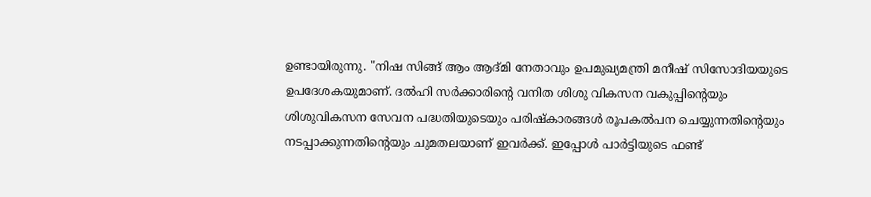ഉണ്ടായിരുന്നു. "നിഷ സിങ്ങ് ആം ആദ്മി നേതാവും ഉപമുഖ്യമന്ത്രി മനീഷ് സിസോദിയയുടെ ഉപദേശകയുമാണ്. ദല്‍ഹി സര്‍ക്കാരിന്റെ വനിത ശിശു വികസന വകുപ്പിന്റെയും ശിശുവികസന സേവന പദ്ധതിയുടെയും പരിഷ്കാരങ്ങള്‍ രൂപകല്‍പന ചെയ്യുന്നതിന്റെയും നടപ്പാക്കുന്നതിന്റെയും ചുമതലയാണ് ഇവര്‍ക്ക്. ഇപ്പോള്‍ പാര്‍ട്ടിയുടെ ഫണ്ട്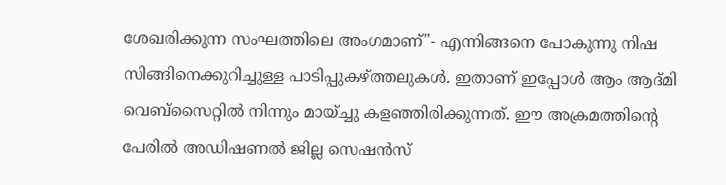ശേഖരിക്കുന്ന സംഘത്തിലെ അംഗമാണ്"- എന്നിങ്ങനെ പോകുന്നു നിഷ സിങ്ങിനെക്കുറിച്ചുള്ള പാടിപ്പുകഴ്‌ത്തലുകള്‍. ഇതാണ് ഇപ്പോള്‍ ആം ആദ്മി വെബ്സൈറ്റില്‍ നിന്നും മായ്ച്ചു കളഞ്ഞിരിക്കുന്നത്. ഈ അക്രമത്തിന്റെ പേരില്‍ അഡിഷണല്‍ ജില്ല സെഷന്‍സ്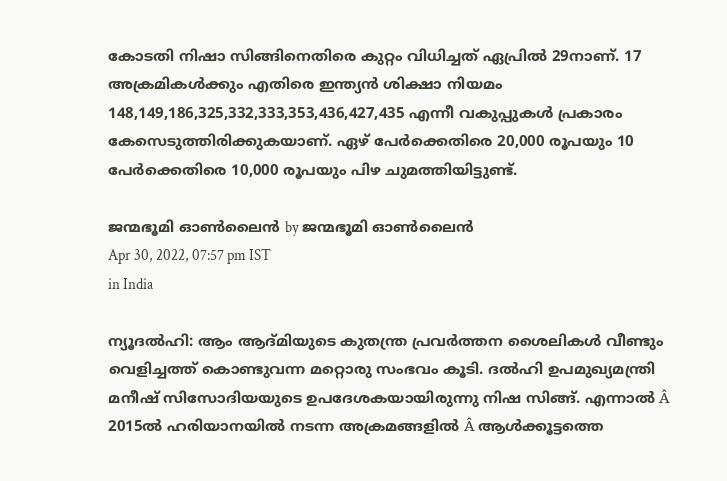കോടതി നിഷാ സിങ്ങിനെതിരെ കുറ്റം വിധിച്ചത് ഏപ്രില്‍ 29നാണ്. 17 അക്രമികള്‍ക്കും എതിരെ ഇന്ത്യന്‍ ശിക്ഷാ നിയമം 148,149,186,325,332,333,353,436,427,435 എന്നീ വകുപ്പുകള്‍ പ്രകാരം കേസെടുത്തിരിക്കുകയാണ്. ഏഴ് പേര്‍ക്കെതിരെ 20,000 രൂപയും 10 പേര്‍ക്കെതിരെ 10,000 രൂപയും പിഴ ചുമത്തിയിട്ടുണ്ട്.

ജന്മഭൂമി ഓണ്‍ലൈന്‍ by ജന്മഭൂമി ഓണ്‍ലൈന്‍
Apr 30, 2022, 07:57 pm IST
in India

ന്യൂദല്‍ഹി: ആം ആദ്മിയുടെ കുതന്ത്ര പ്രവര്‍ത്തന ശൈലികള്‍ വീണ്ടും വെളിച്ചത്ത് കൊണ്ടുവന്ന മറ്റൊരു സംഭവം കൂടി. ദല്‍ഹി ഉപമുഖ്യമന്ത്രി മനീഷ് സിസോദിയയുടെ ഉപദേശകയായിരുന്നു നിഷ സിങ്ങ്. എന്നാല്‍ Â 2015ല്‍ ഹരിയാനയില്‍ നടന്ന അക്രമങ്ങളില്‍ Â ആള്‍ക്കൂട്ടത്തെ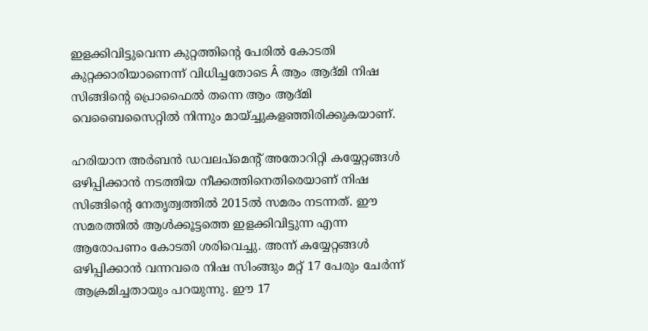ഇളക്കിവിട്ടുവെന്ന കുറ്റത്തിന്റെ പേരില്‍ കോടതി കുറ്റക്കാരിയാണെന്ന് വിധിച്ചതോടെ Â ആം ആദ്മി നിഷ സിങ്ങിന്റെ പ്രൊഫൈല്‍ തന്നെ ആം ആദ്മി വെബൈസൈറ്റില്‍ നിന്നും മായ്ച്ചുകളഞ്ഞിരിക്കുകയാണ്.

ഹരിയാന അര്‍ബന്‍ ഡവലപ്മെന്‍റ് അതോറിറ്റി കയ്യേറ്റങ്ങള്‍ ഒഴിപ്പിക്കാന്‍ നടത്തിയ നീക്കത്തിനെതിരെയാണ് നിഷ സിങ്ങിന്റെ നേതൃത്വത്തില്‍ 2015ല്‍ സമരം നടന്നത്. ഈ സമരത്തില്‍ ആള്‍ക്കൂട്ടത്തെ ഇളക്കിവിട്ടുന്ന എന്ന ആരോപണം കോടതി ശരിവെച്ചു. അന്ന് കയ്യേറ്റങ്ങള്‍ ഒഴിപ്പിക്കാന്‍ വന്നവരെ നിഷ സിംങ്ങും മറ്റ് 17 പേരും ചേര്‍ന്ന് ആക്രമിച്ചതായും പറയുന്നു. ഈ 17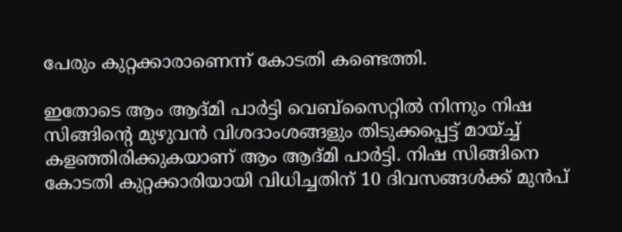പേരും കുറ്റക്കാരാണെന്ന് കോടതി കണ്ടെത്തി.

ഇതോടെ ആം ആദ്മി പാര്‍ട്ടി വെബ്സൈറ്റില്‍ നിന്നും നിഷ സിങ്ങിന്റെ മുഴുവന്‍ വിശദാംശങ്ങളും തിടുക്കപ്പെട്ട് മായ്ച്ച് കളഞ്ഞിരിക്കുകയാണ് ആം ആദ്മി പാര്‍ട്ടി. നിഷ സിങ്ങിനെ കോടതി കുറ്റക്കാരിയായി വിധിച്ചതിന് 10 ദിവസങ്ങള്‍ക്ക് മുന്‍പ്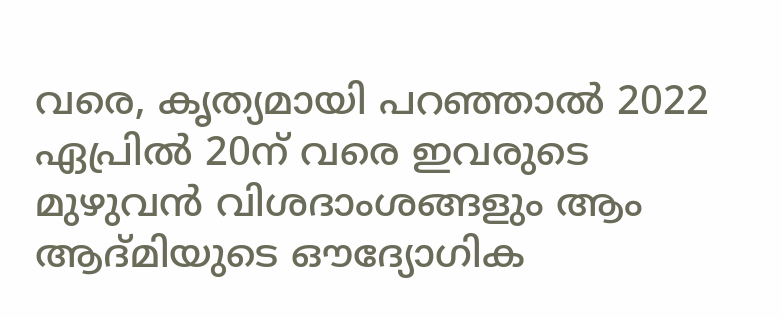വരെ, കൃത്യമായി പറഞ്ഞാല്‍ 2022 ഏപ്രില്‍ 20ന് വരെ ഇവരുടെ മുഴുവന്‍ വിശദാംശങ്ങളും ആം ആദ്മിയുടെ ഔദ്യോഗിക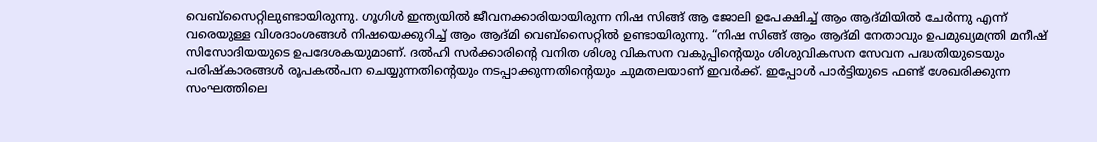വെബ്സൈറ്റിലുണ്ടായിരുന്നു. ഗൂഗിള്‍ ഇന്ത്യയില്‍ ജീവനക്കാരിയായിരുന്ന നിഷ സിങ്ങ് ആ ജോലി ഉപേക്ഷിച്ച് ആം ആദ്മിയില്‍ ചേര്‍ന്നു എന്ന് വരെയുള്ള വിശദാംശങ്ങള്‍ നിഷയെക്കുറിച്ച് ആം ആദ്മി വെബ്സൈറ്റില്‍ ഉണ്ടായിരുന്നു. “നിഷ സിങ്ങ് ആം ആദ്മി നേതാവും ഉപമുഖ്യമന്ത്രി മനീഷ് സിസോദിയയുടെ ഉപദേശകയുമാണ്. ദല്‍ഹി സര്‍ക്കാരിന്റെ വനിത ശിശു വികസന വകുപ്പിന്റെയും ശിശുവികസന സേവന പദ്ധതിയുടെയും പരിഷ്കാരങ്ങള്‍ രൂപകല്‍പന ചെയ്യുന്നതിന്റെയും നടപ്പാക്കുന്നതിന്റെയും ചുമതലയാണ് ഇവര്‍ക്ക്. ഇപ്പോള്‍ പാര്‍ട്ടിയുടെ ഫണ്ട് ശേഖരിക്കുന്ന സംഘത്തിലെ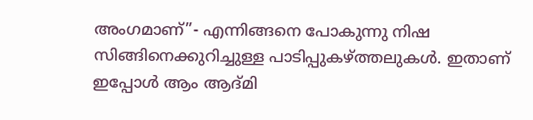അംഗമാണ്”- എന്നിങ്ങനെ പോകുന്നു നിഷ സിങ്ങിനെക്കുറിച്ചുള്ള പാടിപ്പുകഴ്‌ത്തലുകള്‍. ഇതാണ് ഇപ്പോള്‍ ആം ആദ്മി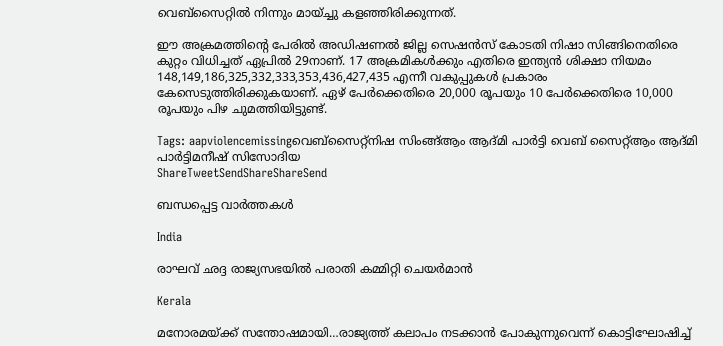വെബ്സൈറ്റില്‍ നിന്നും മായ്ച്ചു കളഞ്ഞിരിക്കുന്നത്.

ഈ അക്രമത്തിന്റെ പേരില്‍ അഡിഷണല്‍ ജില്ല സെഷന്‍സ് കോടതി നിഷാ സിങ്ങിനെതിരെ കുറ്റം വിധിച്ചത് ഏപ്രില്‍ 29നാണ്. 17 അക്രമികള്‍ക്കും എതിരെ ഇന്ത്യന്‍ ശിക്ഷാ നിയമം 148,149,186,325,332,333,353,436,427,435 എന്നീ വകുപ്പുകള്‍ പ്രകാരം കേസെടുത്തിരിക്കുകയാണ്. ഏഴ് പേര്‍ക്കെതിരെ 20,000 രൂപയും 10 പേര്‍ക്കെതിരെ 10,000 രൂപയും പിഴ ചുമത്തിയിട്ടുണ്ട്.

Tags: aapviolencemissingവെബ്‌സൈറ്റ്നിഷ സിംങ്ങ്ആം ആദ്മി പാര്‍ട്ടി വെബ് സൈറ്റ്ആം ആദ്മി പാര്‍ട്ടിമനീഷ് സിസോദിയ
ShareTweetSendShareShareSend

ബന്ധപ്പെട്ട വാര്‍ത്തകള്‍

India

രാഘവ് ഛദ്ദ രാജ്യസഭയില്‍ പരാതി കമ്മിറ്റി ചെയര്‍മാന്‍

Kerala

മനോരമയ്‌ക്ക് സന്തോഷമായി…രാജ്യത്ത് കലാപം നടക്കാന്‍ പോകുന്നുവെന്ന് കൊട്ടിഘോഷിച്ച്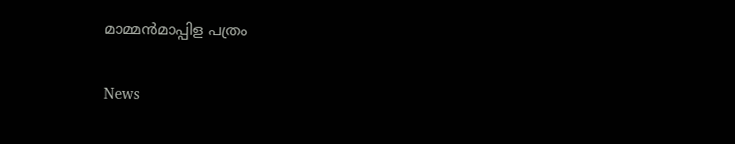മാമ്മന്‍മാപ്പിള പത്രം

News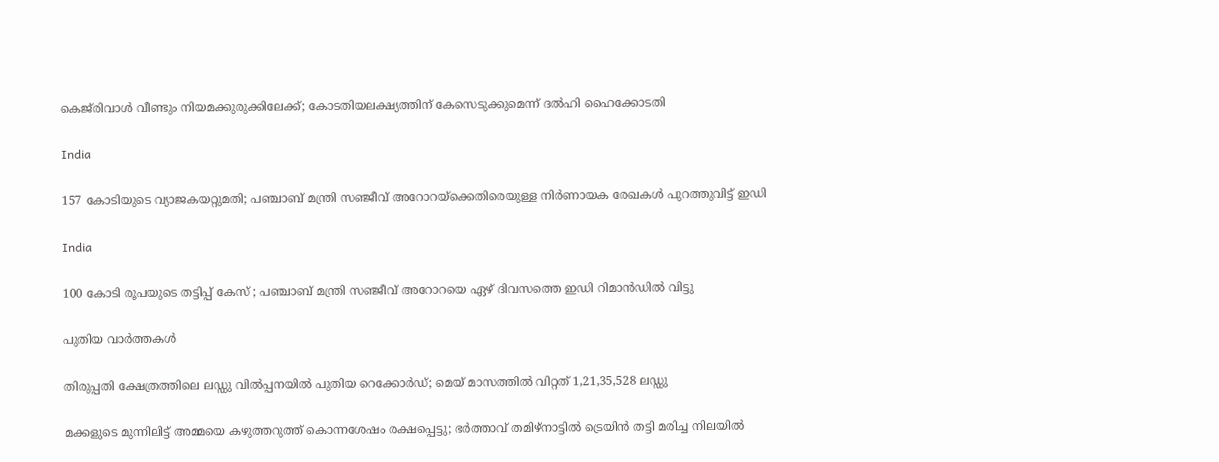കെജ്‌രിവാൾ വീണ്ടും നിയമക്കുരുക്കിലേക്ക്; കോടതിയലക്ഷ്യത്തിന് കേസെടുക്കുമെന്ന് ദൽഹി ഹൈക്കോടതി

India

157 കോടിയുടെ വ്യാജകയറ്റുമതി; പഞ്ചാബ് മന്ത്രി സഞ്ജീവ് അറോറയ്‌ക്കെതിരെയുള്ള നിർണായക രേഖകൾ പുറത്തുവിട്ട് ഇഡി

India

100 കോടി രൂപയുടെ തട്ടിപ്പ് കേസ് ; പഞ്ചാബ് മന്ത്രി സഞ്ജീവ് അറോറയെ ഏഴ് ദിവസത്തെ ഇഡി റിമാൻഡിൽ വിട്ടു

പുതിയ വാര്‍ത്തകള്‍

തിരുപ്പതി ക്ഷേത്രത്തിലെ ലഡ്ഡു വില്‍പ്പനയില്‍ പുതിയ റെക്കോര്‍ഡ്; മെയ് മാസത്തില്‍ വിറ്റത് 1,21,35,528 ലഡ്ഡു

മക്കളുടെ മുന്നിലിട്ട് അമ്മയെ കഴുത്തറുത്ത് കൊന്നശേഷം രക്ഷപ്പെട്ടു; ഭര്‍ത്താവ് തമിഴ്‌നാട്ടില്‍ ട്രെയിന്‍ തട്ടി മരിച്ച നിലയില്‍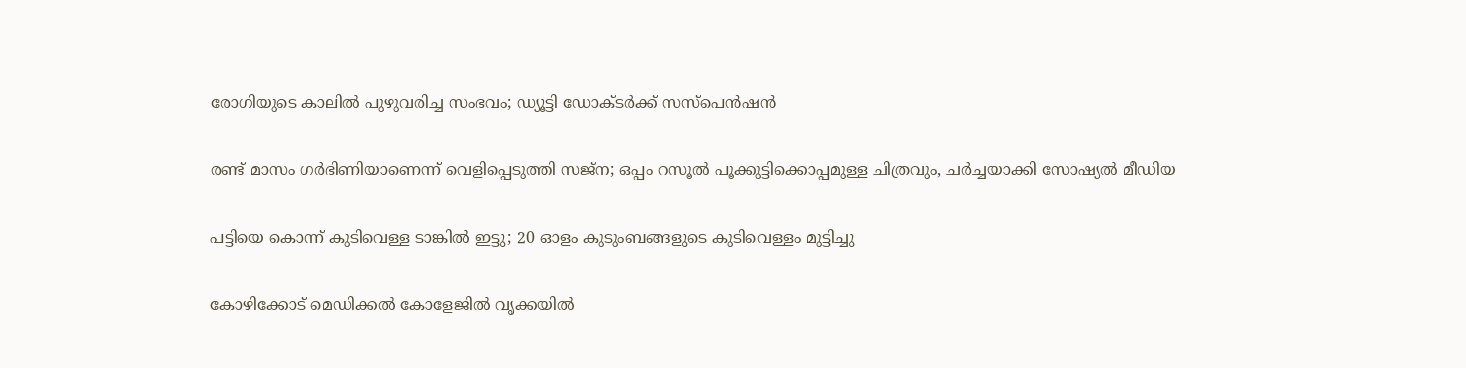രോഗിയുടെ കാലില്‍ പുഴുവരിച്ച സംഭവം; ഡ്യൂട്ടി ഡോക്ടര്‍ക്ക് സസ്‌പെന്‍ഷന്‍

രണ്ട് മാസം ഗര്‍ഭിണിയാണെന്ന് വെളിപ്പെടുത്തി സജ്‌ന; ഒപ്പം റസൂല്‍ പൂക്കുട്ടിക്കൊപ്പമുള്ള ചിത്രവും, ചര്‍ച്ചയാക്കി സോഷ്യല്‍ മീഡിയ

പട്ടിയെ കൊന്ന് കുടിവെള്ള ടാങ്കിൽ ഇട്ടു; 20 ഓളം കുടുംബങ്ങളുടെ കുടിവെള്ളം മുട്ടിച്ചു

കോഴിക്കോട് മെഡിക്കൽ കോളേജിൽ വൃക്കയിൽ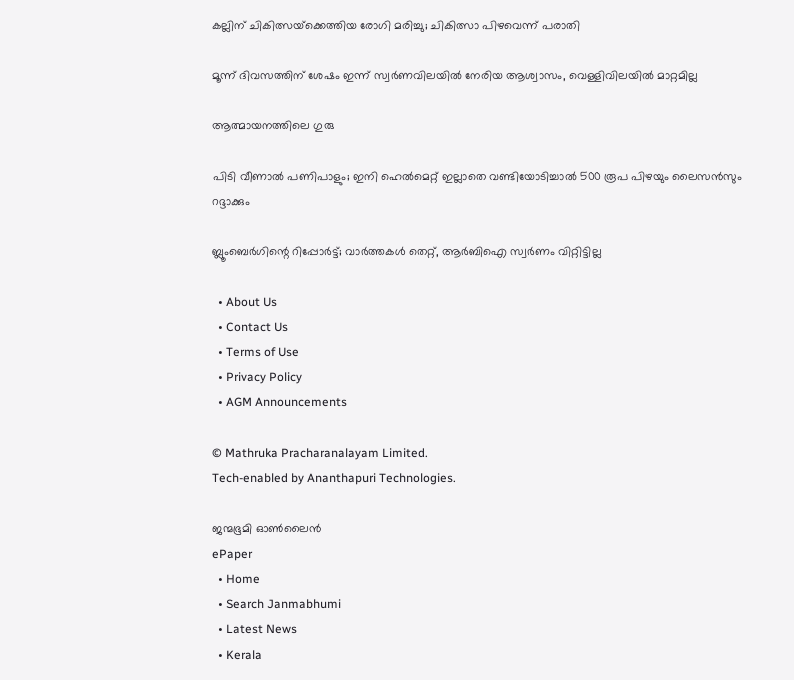കല്ലിന് ചികിത്സയ്‌ക്കെത്തിയ രോഗി മരിച്ചു; ചികിത്സാ പിഴവെന്ന് പരാതി

മൂന്ന് ദിവസത്തിന് ശേഷം ഇന്ന് സ്വര്‍ണവിലയില്‍ നേരിയ ആശ്വാസം, വെള്ളിവിലയില്‍ മാറ്റമില്ല

ആത്മായനത്തിലെ ഗുരു

പിടി വീണാല്‍ പണിപാളും; ഇനി ഹെല്‍മെറ്റ് ഇല്ലാതെ വണ്ടിയോടിച്ചാല്‍ 500 രൂപ പിഴയും ലൈസന്‍സും റദ്ദാക്കും

ബ്ലൂംബെര്‍ഗിന്റെ റിപ്പോര്‍ട്ട്; വാര്‍ത്തകള്‍ തെറ്റ്, ആര്‍ബിഐ സ്വര്‍ണം വിറ്റിട്ടില്ല

  • About Us
  • Contact Us
  • Terms of Use
  • Privacy Policy
  • AGM Announcements

© Mathruka Pracharanalayam Limited.
Tech-enabled by Ananthapuri Technologies.

ജന്മഭൂമി ഓണ്‍ലൈന്‍
ePaper
  • Home
  • Search Janmabhumi
  • Latest News
  • Kerala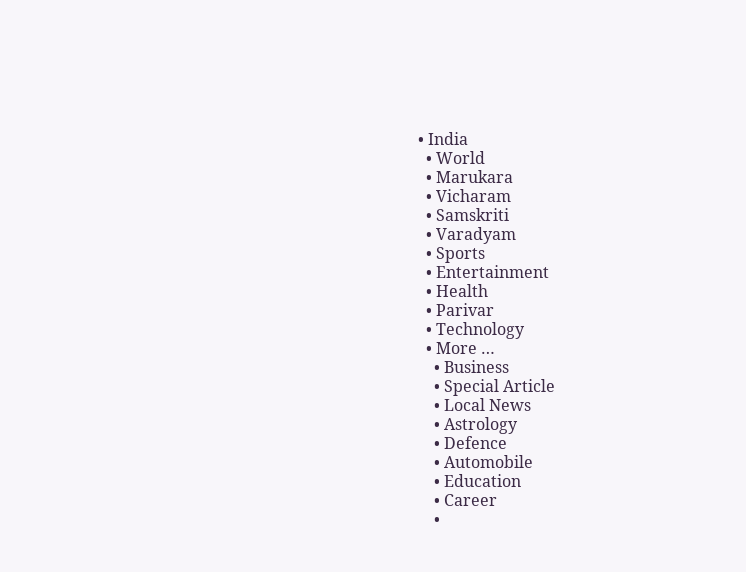• India
  • World
  • Marukara
  • Vicharam
  • Samskriti
  • Varadyam
  • Sports
  • Entertainment
  • Health
  • Parivar
  • Technology
  • More …
    • Business
    • Special Article
    • Local News
    • Astrology
    • Defence
    • Automobile
    • Education
    • Career
    •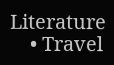Literature
    • Travel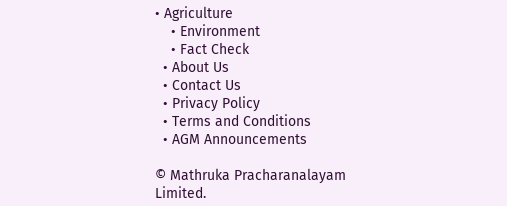• Agriculture
    • Environment
    • Fact Check
  • About Us
  • Contact Us
  • Privacy Policy
  • Terms and Conditions
  • AGM Announcements

© Mathruka Pracharanalayam Limited.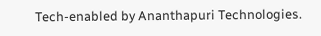Tech-enabled by Ananthapuri Technologies.